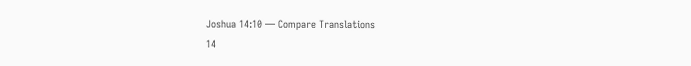Joshua 14:10 — Compare Translations
14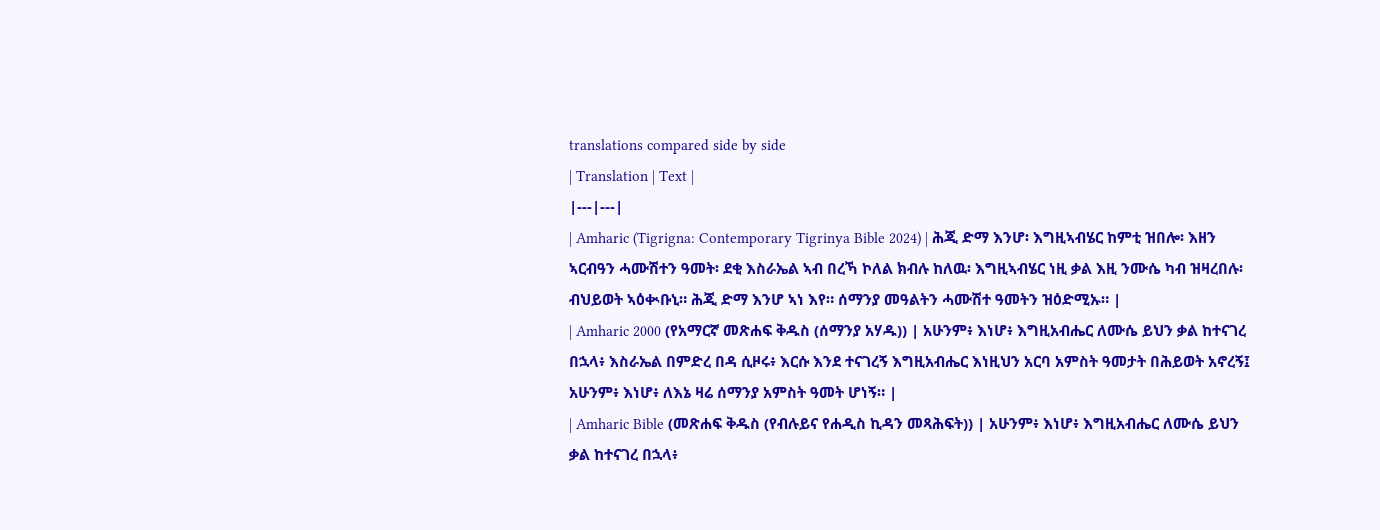translations compared side by side
| Translation | Text |
|---|---|
| Amharic (Tigrigna: Contemporary Tigrinya Bible 2024) | ሕጂ ድማ እንሆ፡ እግዚኣብሄር ከምቲ ዝበሎ፡ እዘን ኣርብዓን ሓሙሽተን ዓመት፡ ደቂ እስራኤል ኣብ በረኻ ኮለል ክብሉ ከለዉ፡ እግዚኣብሄር ነዚ ቃል እዚ ንሙሴ ካብ ዝዛረበሉ፡ ብህይወት ኣዕቊቡኒ። ሕጂ ድማ እንሆ ኣነ እየ። ሰማንያ መዓልትን ሓሙሽተ ዓመትን ዝዕድሚኡ። |
| Amharic 2000 (የአማርኛ መጽሐፍ ቅዱስ (ሰማንያ አሃዱ)) | አሁንም፥ እነሆ፥ እግዚአብሔር ለሙሴ ይህን ቃል ከተናገረ በኋላ፥ እስራኤል በምድረ በዳ ሲዞሩ፥ እርሱ እንደ ተናገረኝ እግዚአብሔር እነዚህን አርባ አምስት ዓመታት በሕይወት አኖረኝ፤ አሁንም፥ እነሆ፥ ለእኔ ዛሬ ሰማንያ አምስት ዓመት ሆነኝ። |
| Amharic Bible (መጽሐፍ ቅዱስ (የብሉይና የሐዲስ ኪዳን መጻሕፍት)) | አሁንም፥ እነሆ፥ እግዚአብሔር ለሙሴ ይህን ቃል ከተናገረ በኋላ፥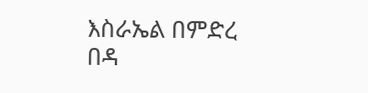እስራኤል በምድረ በዳ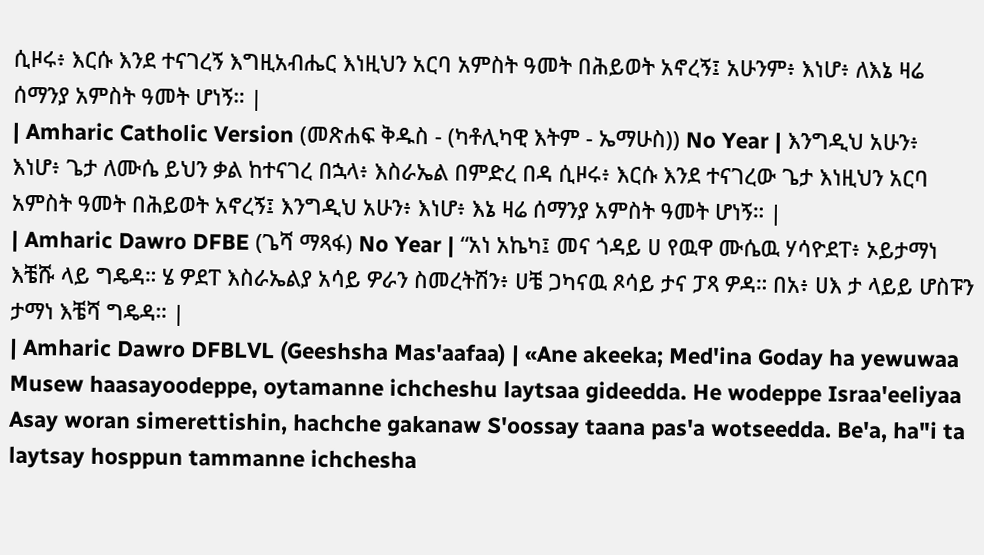ሲዞሩ፥ እርሱ እንደ ተናገረኝ እግዚአብሔር እነዚህን አርባ አምስት ዓመት በሕይወት አኖረኝ፤ አሁንም፥ እነሆ፥ ለእኔ ዛሬ ሰማንያ አምስት ዓመት ሆነኝ። |
| Amharic Catholic Version (መጽሐፍ ቅዱስ - (ካቶሊካዊ እትም - ኤማሁስ)) No Year | እንግዲህ አሁን፥ እነሆ፥ ጌታ ለሙሴ ይህን ቃል ከተናገረ በኋላ፥ እስራኤል በምድረ በዳ ሲዞሩ፥ እርሱ እንደ ተናገረው ጌታ እነዚህን አርባ አምስት ዓመት በሕይወት አኖረኝ፤ እንግዲህ አሁን፥ እነሆ፥ እኔ ዛሬ ሰማንያ አምስት ዓመት ሆነኝ። |
| Amharic Dawro DFBE (ጌሻ ማጻፋ) No Year | “አነ አኬካ፤ መና ጎዳይ ሀ የዉዋ ሙሴዉ ሃሳዮደፐ፥ ኦይታማነ እቼሹ ላይ ግዴዳ። ሄ ዎደፐ እስራኤልያ አሳይ ዎራን ስመረትሽን፥ ሀቼ ጋካናዉ ጾሳይ ታና ፓጻ ዎዳ። በአ፥ ሀእ ታ ላይይ ሆስፑን ታማነ እቼሻ ግዴዳ። |
| Amharic Dawro DFBLVL (Geeshsha Mas'aafaa) | «Ane akeeka; Med'ina Goday ha yewuwaa Musew haasayoodeppe, oytamanne ichcheshu laytsaa gideedda. He wodeppe Israa'eeliyaa Asay woran simerettishin, hachche gakanaw S'oossay taana pas'a wotseedda. Be'a, ha"i ta laytsay hosppun tammanne ichchesha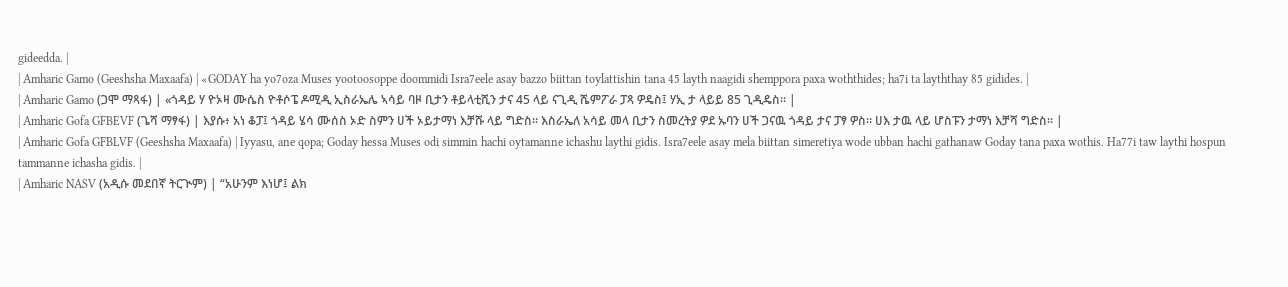gideedda. |
| Amharic Gamo (Geeshsha Maxaafa) | «GODAY ha yo7oza Muses yootoosoppe doommidi Isra7eele asay bazzo biittan toylattishin tana 45 layth naagidi shemppora paxa woththides; ha7i ta layththay 85 gidides. |
| Amharic Gamo (ጋሞ ማጻፋ) | «ጎዳይ ሃ ዮኦዛ ሙሴስ ዮቶሶፔ ዶሚዲ ኢስራኤሌ ኣሳይ ባዞ ቢታን ቶይላቲሺን ታና 45 ላይ ናጊዲ ሼምፖራ ፓጻ ዎዴስ፤ ሃኢ ታ ላይይ 85 ጊዲዴስ። |
| Amharic Gofa GFBEVF (ጌሻ ማፃፋ) | እያሱ፥ አነ ቆፓ፤ ጎዳይ ሄሳ ሙሰስ ኦድ ስምን ሀች ኦይታማነ እቻሹ ላይ ግድስ። እስራኤለ አሳይ መላ ቢታን ስመረትያ ዎደ ኡባን ሀች ጋናዉ ጎዳይ ታና ፓፃ ዎስ። ሀእ ታዉ ላይ ሆስፑን ታማነ እቻሻ ግድስ። |
| Amharic Gofa GFBLVF (Geeshsha Maxaafa) | Iyyasu, ane qopa; Goday hessa Muses odi simmin hachi oytamanne ichashu laythi gidis. Isra7eele asay mela biittan simeretiya wode ubban hachi gathanaw Goday tana paxa wothis. Ha77i taw laythi hospun tammanne ichasha gidis. |
| Amharic NASV (አዲሱ መደበኛ ትርጒም) | “አሁንም እነሆ፤ ልክ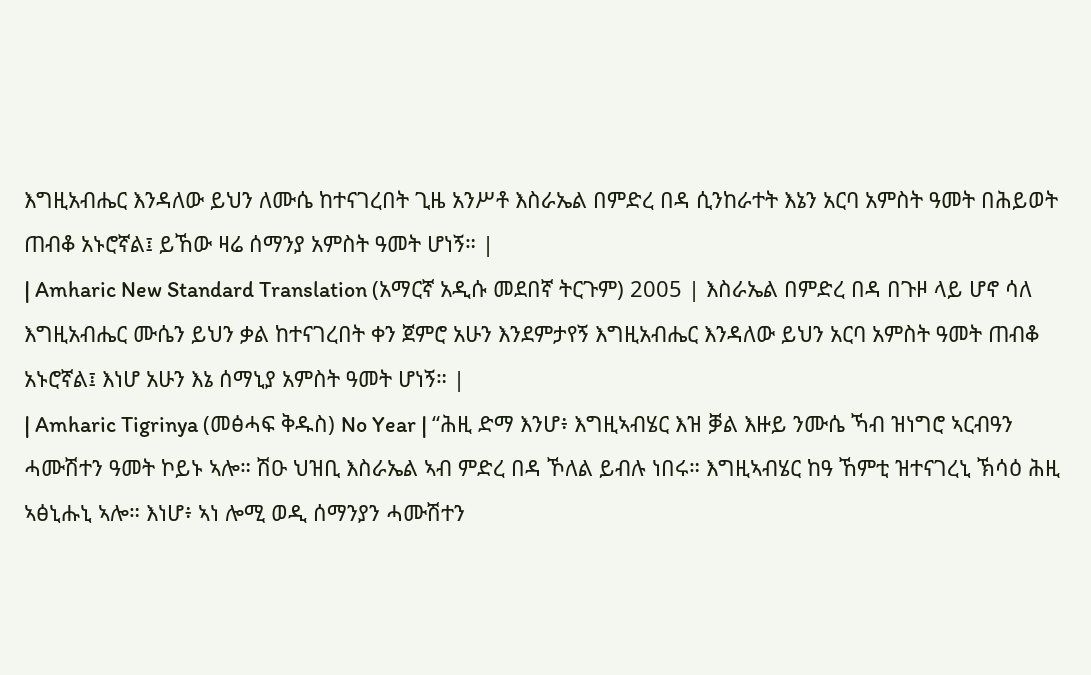እግዚአብሔር እንዳለው ይህን ለሙሴ ከተናገረበት ጊዜ አንሥቶ እስራኤል በምድረ በዳ ሲንከራተት እኔን አርባ አምስት ዓመት በሕይወት ጠብቆ አኑሮኛል፤ ይኸው ዛሬ ሰማንያ አምስት ዓመት ሆነኝ። |
| Amharic New Standard Translation (አማርኛ አዲሱ መደበኛ ትርጉም) 2005 | እስራኤል በምድረ በዳ በጉዞ ላይ ሆኖ ሳለ እግዚአብሔር ሙሴን ይህን ቃል ከተናገረበት ቀን ጀምሮ አሁን እንደምታየኝ እግዚአብሔር እንዳለው ይህን አርባ አምስት ዓመት ጠብቆ አኑሮኛል፤ እነሆ አሁን እኔ ሰማኒያ አምስት ዓመት ሆነኝ። |
| Amharic Tigrinya (መፅሓፍ ቅዱስ) No Year | “ሕዚ ድማ እንሆ፥ እግዚኣብሄር እዝ ቓል እዙይ ንሙሴ ኻብ ዝነግሮ ኣርብዓን ሓሙሽተን ዓመት ኮይኑ ኣሎ። ሽዑ ህዝቢ እስራኤል ኣብ ምድረ በዳ ኾለል ይብሉ ነበሩ። እግዚኣብሄር ከዓ ኸምቲ ዝተናገረኒ ኽሳዕ ሕዚ ኣፅኒሑኒ ኣሎ። እነሆ፥ ኣነ ሎሚ ወዲ ሰማንያን ሓሙሽተን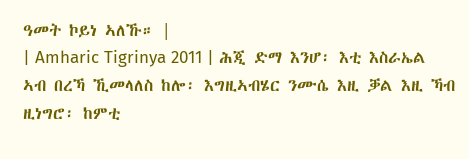ዓመት ኮይነ ኣለኹ። |
| Amharic Tigrinya 2011 | ሕጂ ድማ እንሆ፡ እቲ እስራኤል ኣብ በረኻ ኺመላለስ ከሎ፡ እግዚኣብሄር ንሙሴ እዚ ቓል እዚ ኻብ ዚነግሮ፡ ከምቲ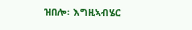ዝበሎ፡ እግዚኣብሄር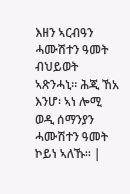እዘን ኣርብዓን ሓሙሽተን ዓመት ብህይወት ኣጽንሓኒ። ሕጂ ኸአ እንሆ፡ ኣነ ሎሚ ወዲ ሰማንያን ሓሙሽተን ዓመት ኮይነ ኣለኹ። |